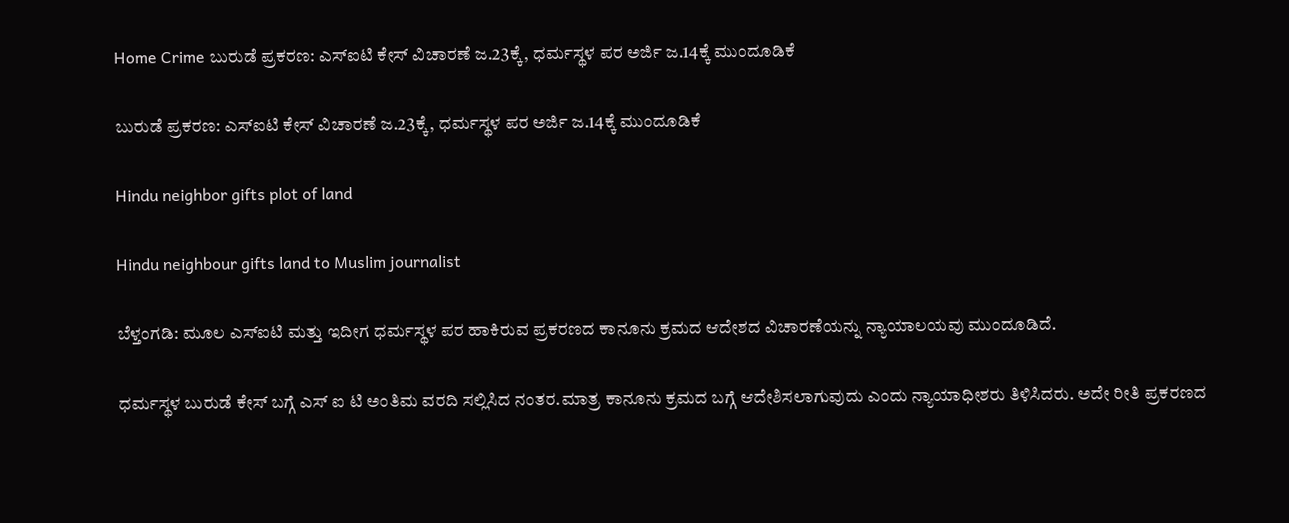Home Crime ಬುರುಡೆ ಪ್ರಕರಣ: ಎಸ್ಐಟಿ ಕೇಸ್ ವಿಚಾರಣೆ ಜ.23ಕ್ಕೆ, ಧರ್ಮಸ್ಥಳ ಪರ ಅರ್ಜಿ ಜ.14ಕ್ಕೆ ಮುಂದೂಡಿಕೆ

ಬುರುಡೆ ಪ್ರಕರಣ: ಎಸ್ಐಟಿ ಕೇಸ್ ವಿಚಾರಣೆ ಜ.23ಕ್ಕೆ, ಧರ್ಮಸ್ಥಳ ಪರ ಅರ್ಜಿ ಜ.14ಕ್ಕೆ ಮುಂದೂಡಿಕೆ

Hindu neighbor gifts plot of land

Hindu neighbour gifts land to Muslim journalist

ಬೆಳ್ತಂಗಡಿ: ಮೂಲ ಎಸ್ಐಟಿ ಮತ್ತು ಇದೀಗ ಧರ್ಮಸ್ಥಳ ಪರ ಹಾಕಿರುವ ಪ್ರಕರಣದ ಕಾನೂನು ಕ್ರಮದ ಆದೇಶದ ವಿಚಾರಣೆಯನ್ನು ನ್ಯಾಯಾಲಯವು ಮುಂದೂಡಿದೆ.

ಧರ್ಮಸ್ಥಳ ಬುರುಡೆ ಕೇಸ್ ಬಗ್ಗೆ ಎಸ್ ಐ ಟಿ ಅಂತಿಮ ವರದಿ ಸಲ್ಲಿಸಿದ ನಂತರ.ಮಾತ್ರ ಕಾನೂನು ಕ್ರಮದ ಬಗ್ಗೆ ಆದೇಶಿಸಲಾಗುವುದು ಎಂದು ನ್ಯಾಯಾಧೀಶರು ತಿಳಿಸಿದರು. ಅದೇ ರೀತಿ ಪ್ರಕರಣದ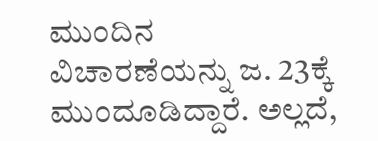ಮುಂದಿನ ವಿಚಾರಣೆಯನ್ನು ಜ. 23ಕ್ಕೆ ಮುಂದೂಡಿದ್ದಾರೆ. ಅಲ್ಲದೆ,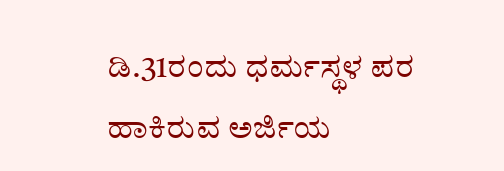ಡಿ.31ರಂದು ಧರ್ಮಸ್ಥಳ ಪರ ಹಾಕಿರುವ ಅರ್ಜಿಯ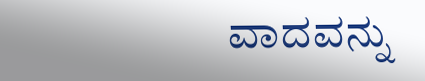ವಾದವನ್ನು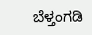ಬೆಳ್ತಂಗಡಿ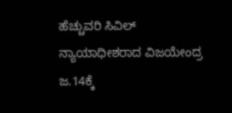ಹೆಚ್ಚುವರಿ ಸಿವಿಲ್ ನ್ಯಾಯಾಧೀಶರಾದ ವಿಜಯೇಂದ್ರ ಜ.14ಕ್ಕೆ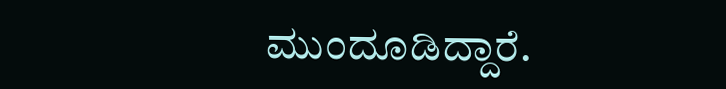ಮುಂದೂಡಿದ್ದಾರೆ.